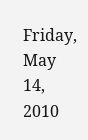Friday, May 14, 2010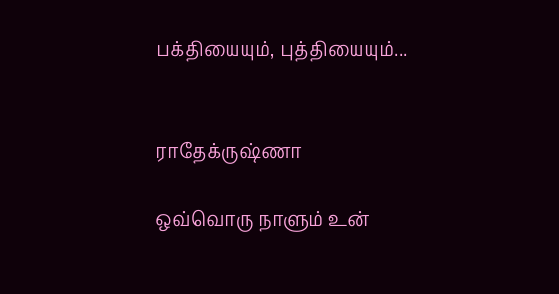பக்தியையும், புத்தியையும்...


ராதேக்ருஷ்ணா

ஒவ்வொரு நாளும் உன்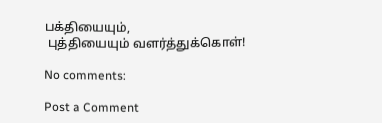பக்தியையும்,
 புத்தியையும் வளர்த்துக்கொள்!

No comments:

Post a Comment